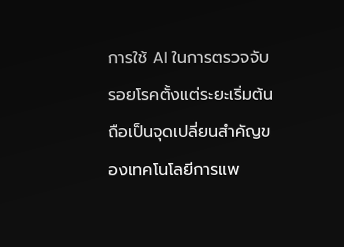การใช้ AI ในการตรวจจับรอยโรคตั้งแต่ระยะเริ่มต้นถือเป็นจุดเปลี่ยนสำคัญของเทคโนโลยีการแพ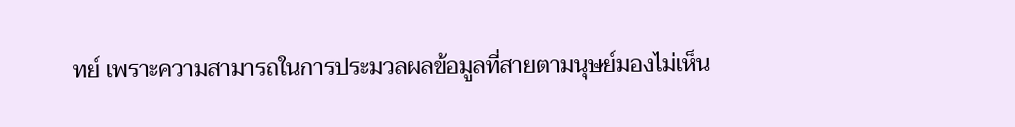ทย์ เพราะความสามารถในการประมวลผลข้อมูลที่สายตามนุษย์มองไม่เห็น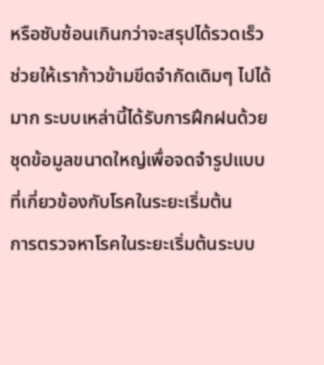หรือซับซ้อนเกินกว่าจะสรุปได้รวดเร็วช่วยให้เราก้าวข้ามขีดจำกัดเดิมๆ ไปได้มาก ระบบเหล่านี้ได้รับการฝึกฝนด้วยชุดข้อมูลขนาดใหญ่เพื่อจดจำรูปแบบที่เกี่ยวข้องกับโรคในระยะเริ่มต้น
การตรวจหาโรคในระยะเริ่มต้นระบบ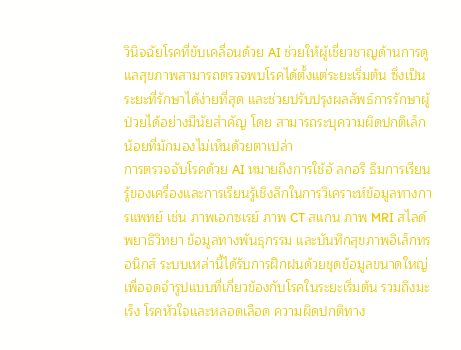วินิจฉัยโรคที่ขับเคลื่อนด้วย AI ช่วยให้ผู้เชี่ยวชาญด้านการดูแลสุขภาพสามารถตรวจพบโรคได้ตั้งแต่ระยะเริ่มต้น ซึ่งเป็นระยะที่รักษาได้ง่ายที่สุด และช่วยปรับปรุงผลลัพธ์การรักษาผู้ป่วยได้อย่างมีนัยสำคัญ โดย สามารถระบุความผิดปกติเล็กน้อยที่มักมองไม่เห็นด้วยตาเปล่า
การตรวจจับโรคด้วย AI หมายถึงการใช้อั ลกอริ ธึมการเรียนรู้ของเครื่องและการเรียนรู้เชิงลึกในการวิเคราะห์ข้อมูลทางการแพทย์ เช่น ภาพเอกซเรย์ ภาพ CT สแกน ภาพ MRI สไลด์พยาธิวิทยา ข้อมูลทางพันธุกรรม และบันทึกสุขภาพอิเล็กทรอนิกส์ ระบบเหล่านี้ได้รับการฝึกฝนด้วยชุดข้อมูลขนาดใหญ่เพื่อจดจำรูปแบบที่เกี่ยวข้องกับโรคในระยะเริ่มต้น รวมถึงมะเร็ง โรคหัวใจและหลอดเลือด ความผิดปกติทาง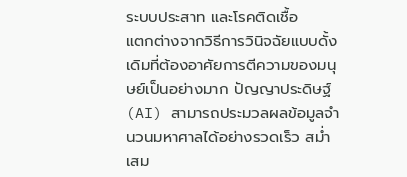ระบบประสาท และโรคติดเชื้อ
แตกต่างจากวิธีการวินิจฉัยแบบดั้งเดิมที่ต้องอาศัยการตีความของมนุษย์เป็นอย่างมาก ปัญญาประดิษฐ์ (AI) สามารถประมวลผลข้อมูลจำนวนมหาศาลได้อย่างรวดเร็ว สม่ำเสม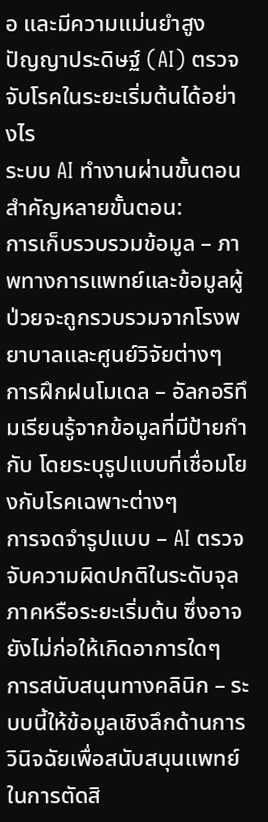อ และมีความแม่นยำสูง
ปัญญาประดิษฐ์ (AI) ตรวจจับโรคในระยะเริ่มต้นได้อย่างไร
ระบบ AI ทำงานผ่านขั้นตอนสำคัญหลายขั้นตอน:
การเก็บรวบรวมข้อมูล – ภาพทางการแพทย์และข้อมูลผู้ป่วยจะถูกรวบรวมจากโรงพยาบาลและศูนย์วิจัยต่างๆ
การฝึกฝนโมเดล – อัลกอริทึมเรียนรู้จากข้อมูลที่มีป้ายกำกับ โดยระบุรูปแบบที่เชื่อมโยงกับโรคเฉพาะต่างๆ
การจดจำรูปแบบ – AI ตรวจจับความผิดปกติในระดับจุลภาคหรือระยะเริ่มต้น ซึ่งอาจยังไม่ก่อให้เกิดอาการใดๆ
การสนับสนุนทางคลินิก – ระบบนี้ให้ข้อมูลเชิงลึกด้านการวินิจฉัยเพื่อสนับสนุนแพทย์ในการตัดสิ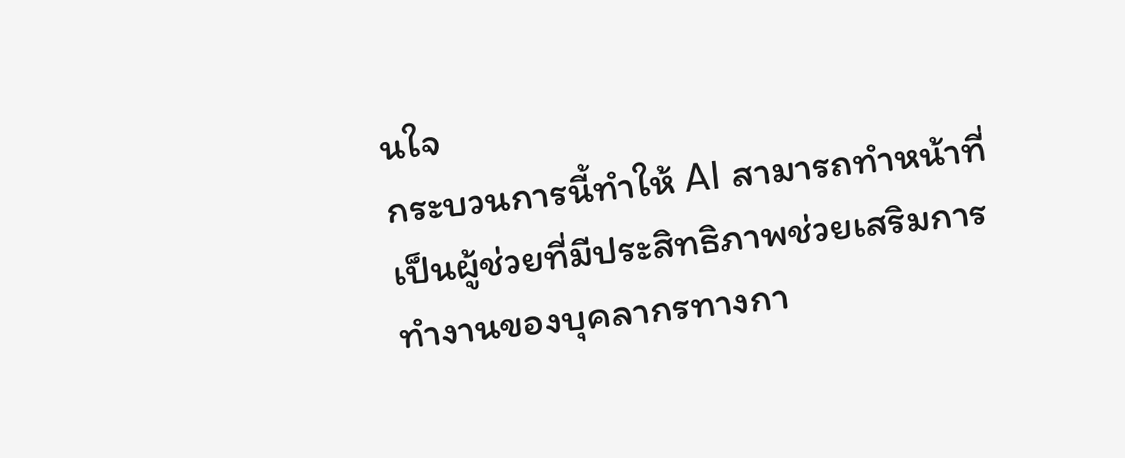นใจ
กระบวนการนี้ทำให้ AI สามารถทำหน้าที่เป็นผู้ช่วยที่มีประสิทธิภาพช่วยเสริมการทำงานของบุคลากรทางกา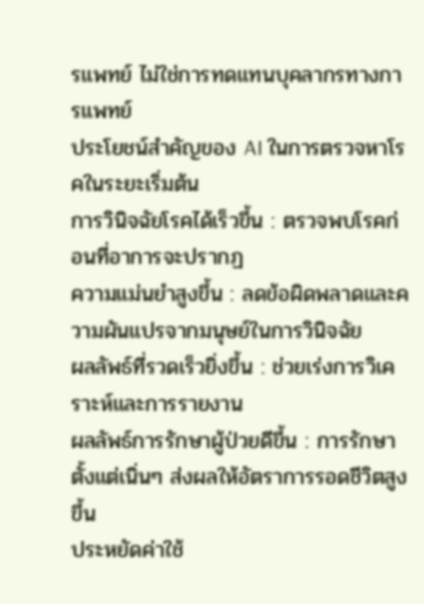รแพทย์ ไม่ใช่การทดแทนบุคลากรทางการแพทย์
ประโยชน์สำคัญของ AI ในการตรวจหาโรคในระยะเริ่มต้น
การวินิจฉัยโรคได้เร็วขึ้น : ตรวจพบโรคก่อนที่อาการจะปรากฏ
ความแม่นยำสูงขึ้น : ลดข้อผิดพลาดและความผันแปรจากมนุษย์ในการวินิจฉัย
ผลลัพธ์ที่รวดเร็วยิ่งขึ้น : ช่วยเร่งการวิเคราะห์และการรายงาน
ผลลัพธ์การรักษาผู้ป่วยดีขึ้น : การรักษาตั้งแต่เนิ่นๆ ส่งผลให้อัตราการรอดชีวิตสูงขึ้น
ประหยัดค่าใช้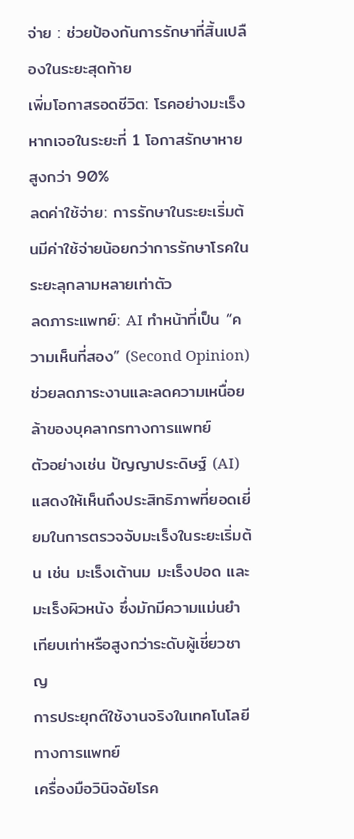จ่าย : ช่วยป้องกันการรักษาที่สิ้นเปลืองในระยะสุดท้าย
เพิ่มโอกาสรอดชีวิต: โรคอย่างมะเร็ง หากเจอในระยะที่ 1 โอกาสรักษาหายสูงกว่า 90%
ลดค่าใช้จ่าย: การรักษาในระยะเริ่มต้นมีค่าใช้จ่ายน้อยกว่าการรักษาโรคในระยะลุกลามหลายเท่าตัว
ลดภาระแพทย์: AI ทำหน้าที่เป็น “ความเห็นที่สอง” (Second Opinion) ช่วยลดภาระงานและลดความเหนื่อยล้าของบุคลากรทางการแพทย์
ตัวอย่างเช่น ปัญญาประดิษฐ์ (AI) แสดงให้เห็นถึงประสิทธิภาพที่ยอดเยี่ยมในการตรวจจับมะเร็งในระยะเริ่มต้น เช่น มะเร็งเต้านม มะเร็งปอด และมะเร็งผิวหนัง ซึ่งมักมีความแม่นยำเทียบเท่าหรือสูงกว่าระดับผู้เชี่ยวชาญ
การประยุกต์ใช้งานจริงในเทคโนโลยีทางการแพทย์
เครื่องมือวินิจฉัยโรค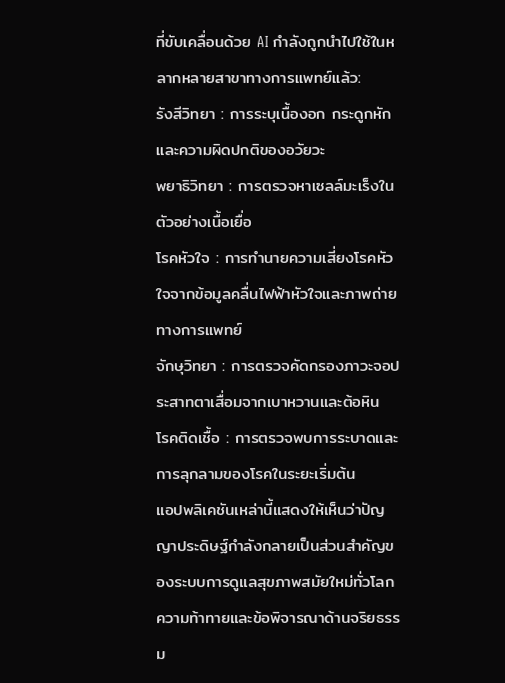ที่ขับเคลื่อนด้วย AI กำลังถูกนำไปใช้ในหลากหลายสาขาทางการแพทย์แล้ว:
รังสีวิทยา : การระบุเนื้องอก กระดูกหัก และความผิดปกติของอวัยวะ
พยาธิวิทยา : การตรวจหาเซลล์มะเร็งในตัวอย่างเนื้อเยื่อ
โรคหัวใจ : การทำนายความเสี่ยงโรคหัวใจจากข้อมูลคลื่นไฟฟ้าหัวใจและภาพถ่ายทางการแพทย์
จักษุวิทยา : การตรวจคัดกรองภาวะจอประสาทตาเสื่อมจากเบาหวานและต้อหิน
โรคติดเชื้อ : การตรวจพบการระบาดและการลุกลามของโรคในระยะเริ่มต้น
แอปพลิเคชันเหล่านี้แสดงให้เห็นว่าปัญญาประดิษฐ์กำลังกลายเป็นส่วนสำคัญของระบบการดูแลสุขภาพสมัยใหม่ทั่วโลก
ความท้าทายและข้อพิจารณาด้านจริยธรรม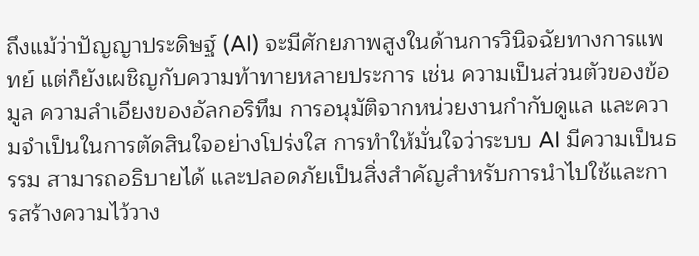ถึงแม้ว่าปัญญาประดิษฐ์ (AI) จะมีศักยภาพสูงในด้านการวินิจฉัยทางการแพทย์ แต่ก็ยังเผชิญกับความท้าทายหลายประการ เช่น ความเป็นส่วนตัวของข้อมูล ความลำเอียงของอัลกอริทึม การอนุมัติจากหน่วยงานกำกับดูแล และความจำเป็นในการตัดสินใจอย่างโปร่งใส การทำให้มั่นใจว่าระบบ AI มีความเป็นธรรม สามารถอธิบายได้ และปลอดภัยเป็นสิ่งสำคัญสำหรับการนำไปใช้และการสร้างความไว้วาง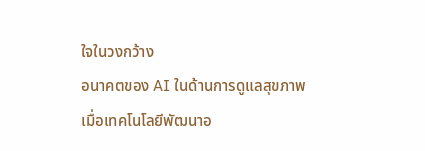ใจในวงกว้าง
อนาคตของ AI ในด้านการดูแลสุขภาพ
เมื่อเทคโนโลยีพัฒนาอ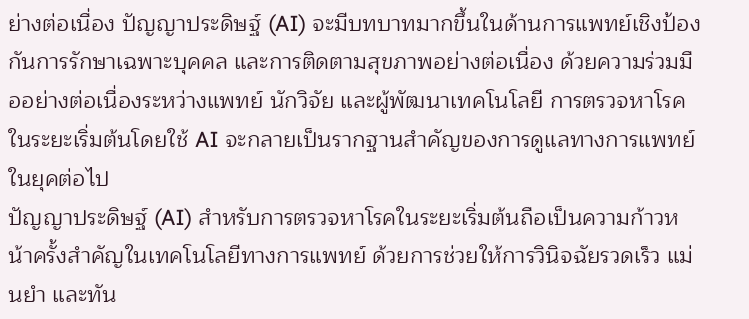ย่างต่อเนื่อง ปัญญาประดิษฐ์ (AI) จะมีบทบาทมากขึ้นในด้านการแพทย์เชิงป้องกันการรักษาเฉพาะบุคคล และการติดตามสุขภาพอย่างต่อเนื่อง ด้วยความร่วมมืออย่างต่อเนื่องระหว่างแพทย์ นักวิจัย และผู้พัฒนาเทคโนโลยี การตรวจหาโรคในระยะเริ่มต้นโดยใช้ AI จะกลายเป็นรากฐานสำคัญของการดูแลทางการแพทย์ในยุคต่อไป
ปัญญาประดิษฐ์ (AI) สำหรับการตรวจหาโรคในระยะเริ่มต้นถือเป็นความก้าวหน้าครั้งสำคัญในเทคโนโลยีทางการแพทย์ ด้วยการช่วยให้การวินิจฉัยรวดเร็ว แม่นยำ และทัน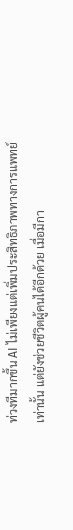ท่วงทีมากขึ้น AI ไม่เพียงแต่เพิ่มประสิทธิภาพทางการแพทย์เท่านั้น แต่ยังช่วยชีวิตผู้คนได้อีกด้วย เมื่อมีกา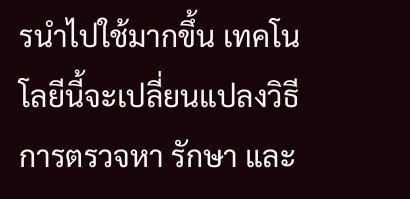รนำไปใช้มากขึ้น เทคโนโลยีนี้จะเปลี่ยนแปลงวิธีการตรวจหา รักษา และ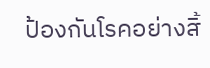ป้องกันโรคอย่างสิ้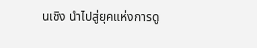นเชิง นำไปสู่ยุคแห่งการดู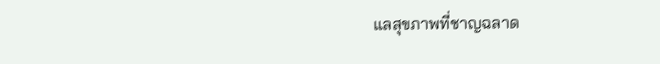แลสุขภาพที่ชาญฉลาด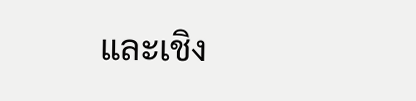และเชิง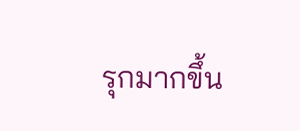รุกมากขึ้น